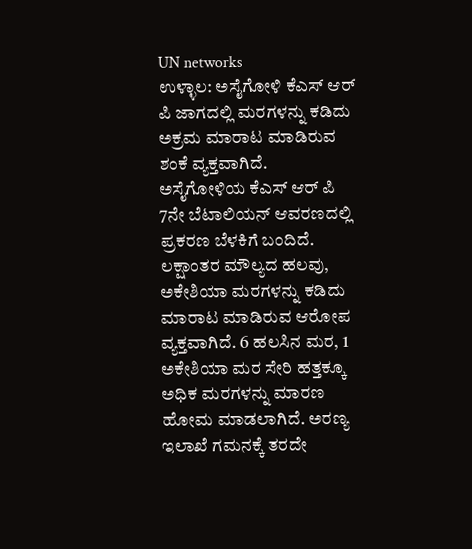UN networks
ಉಳ್ಳಾಲ: ಅಸೈಗೋಳಿ ಕೆಎಸ್ ಆರ್ ಪಿ ಜಾಗದಲ್ಲಿ ಮರಗಳನ್ನು ಕಡಿದು ಅಕ್ರಮ ಮಾರಾಟ ಮಾಡಿರುವ ಶಂಕೆ ವ್ಯಕ್ತವಾಗಿದೆ.
ಅಸೈಗೋಳಿಯ ಕೆಎಸ್ ಆರ್ ಪಿ 7ನೇ ಬೆಟಾಲಿಯನ್ ಆವರಣದಲ್ಲಿ ಪ್ರಕರಣ ಬೆಳಕಿಗೆ ಬಂದಿದೆ. ಲಕ್ಷಾಂತರ ಮೌಲ್ಯದ ಹಲವು, ಅಕೇಶಿಯಾ ಮರಗಳನ್ನು ಕಡಿದು ಮಾರಾಟ ಮಾಡಿರುವ ಆರೋಪ ವ್ಯಕ್ತವಾಗಿದೆ. 6 ಹಲಸಿನ ಮರ, 1 ಅಕೇಶಿಯಾ ಮರ ಸೇರಿ ಹತ್ತಕ್ಕೂ ಅಧಿಕ ಮರಗಳನ್ನು ಮಾರಣ ಹೋಮ ಮಾಡಲಾಗಿದೆ. ಅರಣ್ಯ ಇಲಾಖೆ ಗಮನಕ್ಕೆ ತರದೇ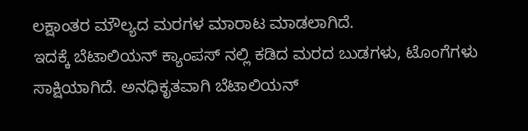ಲಕ್ಷಾಂತರ ಮೌಲ್ಯದ ಮರಗಳ ಮಾರಾಟ ಮಾಡಲಾಗಿದೆ.
ಇದಕ್ಕೆ ಬೆಟಾಲಿಯನ್ ಕ್ಯಾಂಪಸ್ ನಲ್ಲಿ ಕಡಿದ ಮರದ ಬುಡಗಳು, ಟೊಂಗೆಗಳು ಸಾಕ್ಷಿಯಾಗಿದೆ. ಅನಧಿಕೃತವಾಗಿ ಬೆಟಾಲಿಯನ್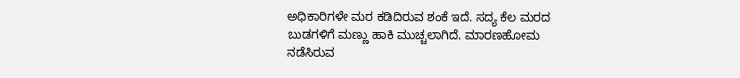ಅಧಿಕಾರಿಗಳೇ ಮರ ಕಡಿದಿರುವ ಶಂಕೆ ಇದೆ. ಸದ್ಯ ಕೆಲ ಮರದ ಬುಡಗಳಿಗೆ ಮಣ್ಣು ಹಾಕಿ ಮುಚ್ಚಲಾಗಿದೆ. ಮಾರಣಹೋಮ ನಡೆಸಿರುವ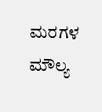ಮರಗಳ ಮೌಲ್ಯ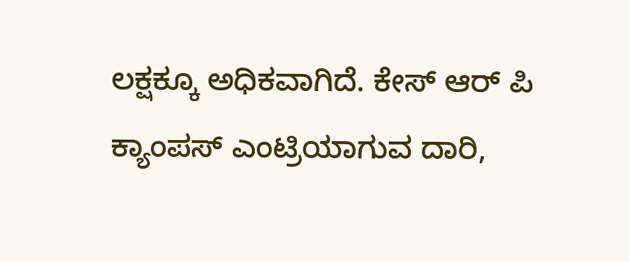ಲಕ್ಷಕ್ಕೂ ಅಧಿಕವಾಗಿದೆ. ಕೇಸ್ ಆರ್ ಪಿ ಕ್ಯಾಂಪಸ್ ಎಂಟ್ರಿಯಾಗುವ ದಾರಿ,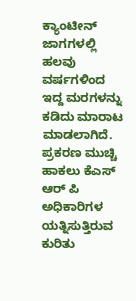ಕ್ಯಾಂಟೀನ್ ಜಾಗಗಳಲ್ಲಿ ಹಲವು ವರ್ಷಗಳಿಂದ ಇದ್ದ ಮರಗಳನ್ನು ಕಡಿದು ಮಾರಾಟ ಮಾಡಲಾಗಿದೆ. ಪ್ರಕರಣ ಮುಚ್ಚಿ ಹಾಕಲು ಕೆಎಸ್ ಆರ್ ಪಿ ಅಧಿಕಾರಿಗಳ ಯತ್ನಿಸುತ್ತಿರುವ ಕುರಿತು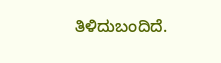ತಿಳಿದುಬಂದಿದೆ.